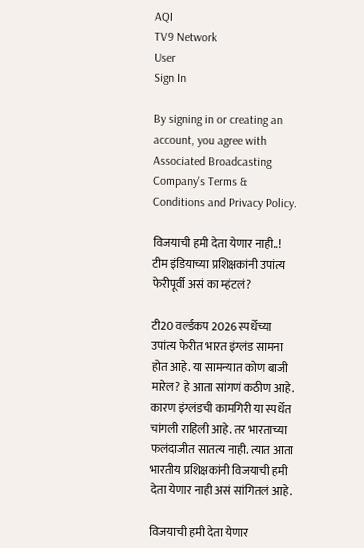AQI
TV9 Network
User
Sign In

By signing in or creating an account, you agree with Associated Broadcasting Company's Terms & Conditions and Privacy Policy.

विजयाची हमी देता येणार नाही..! टीम इंडियाच्या प्रशिक्षकांनी उपांत्य फेरीपूर्वी असं का म्हंटलं?

टी20 वर्ल्डकप 2026 स्पर्धेच्या उपांत्य फेरीत भारत इंग्लंड सामना होत आहे. या सामन्यात कोण बाजी मारेल? हे आता सांगणं कठीण आहे. कारण इंग्लंडची कामगिरी या स्पर्धेत चांगली राहिली आहे. तर भारताच्या फलंदाजीत सातत्य नाही. त्यात आता भारतीय प्रशिक्षकांनी विजयाची हमी देता येणार नाही असं सांगितलं आहे.

विजयाची हमी देता येणार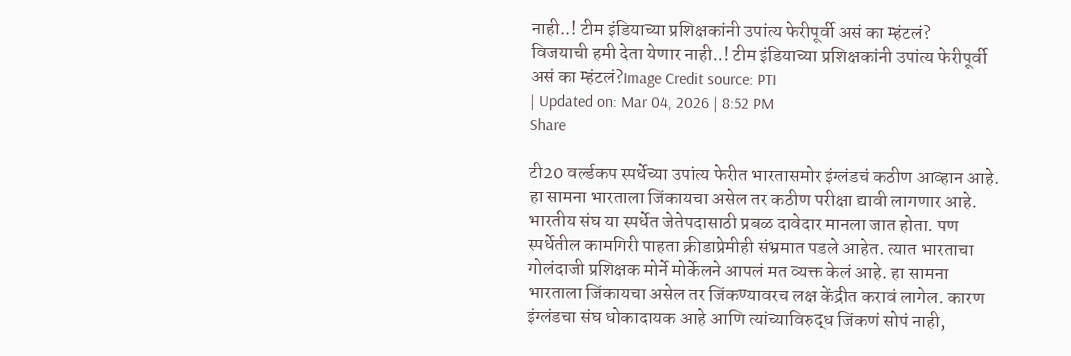नाही..! टीम इंडियाच्या प्रशिक्षकांनी उपांत्य फेरीपूर्वी असं का म्हंटलं?
विजयाची हमी देता येणार नाही..! टीम इंडियाच्या प्रशिक्षकांनी उपांत्य फेरीपूर्वी असं का म्हंटलं?Image Credit source: PTI
| Updated on: Mar 04, 2026 | 8:52 PM
Share

टी20 वर्ल्डकप स्पर्धेच्या उपांत्य फेरीत भारतासमोर इंग्लंडचं कठीण आव्हान आहे. हा सामना भारताला जिंकायचा असेल तर कठीण परीक्षा द्यावी लागणार आहे. भारतीय संघ या स्पर्धेत जेतेपदासाठी प्रबळ दावेदार मानला जात होता. पण स्पर्धेतील कामगिरी पाहता क्रीडाप्रेमीही संभ्रमात पडले आहेत. त्यात भारताचा गोलंदाजी प्रशिक्षक मोर्ने मोर्केलने आपलं मत व्यक्त केलं आहे. हा सामना भारताला जिंकायचा असेल तर जिंकण्यावरच लक्ष केंद्रीत करावं लागेल. कारण इंग्लंडचा संघ धोकादायक आहे आणि त्यांच्याविरुद्ध जिंकणं सोपं नाही,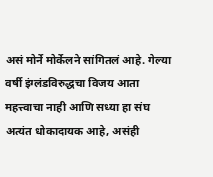असं मोर्ने मोर्केलने सांगितलं आहे. गेल्या वर्षी इंग्लंडविरुद्धचा विजय आता महत्त्वाचा नाही आणि सध्या हा संघ अत्यंत धोकादायक आहे, असंही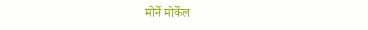मोर्ने मोर्केल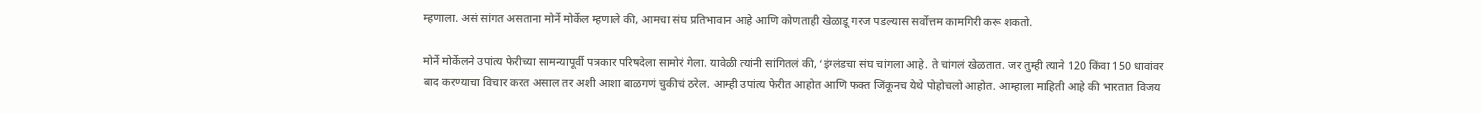म्हणाला. असं सांगत असताना मोर्ने मोर्केल म्हणाले की, आमचा संघ प्रतिभावान आहे आणि कोणताही खेळाडू गरज पडल्यास सर्वोत्तम कामगिरी करू शकतो.

मोर्ने मोर्केलने उपांत्य फेरीच्या सामन्यापूर्वी पत्रकार परिषदेला सामोरं गेला. यावेळी त्यांनी सांगितलं की, ‘इंग्लंडचा संघ चांगला आहे. ते चांगलं खेळतात. जर तुम्ही त्याने 120 किंवा 150 धावांवर बाद करण्याचा विचार करत असाल तर अशी आशा बाळगणं चुकीचं ठरेल. आम्ही उपांत्य फेरीत आहोत आणि फक्त जिंकूनच येथे पोहोचलो आहोत. आम्हाला माहिती आहे की भारतात विजय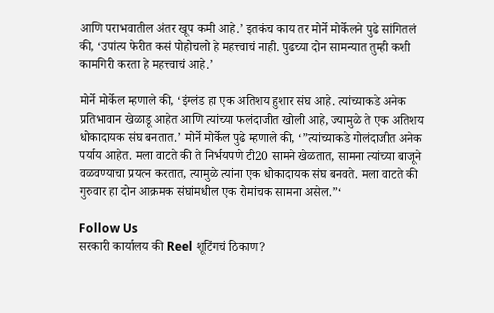आणि पराभवातील अंतर खूप कमी आहे.’ इतकंच काय तर मोर्ने मोर्केलने पुढे सांगितलं की, ‘उपांत्य फेरीत कसं पोहोचलो हे महत्त्वाचं नाही. पुढच्या दोन सामन्यात तुम्ही कशी कामगिरी करता हे महत्त्वाचं आहे.’

मोर्ने मोर्केल म्हणाले की, ‘इंग्लंड हा एक अतिशय हुशार संघ आहे. त्यांच्याकडे अनेक प्रतिभावान खेळाडू आहेत आणि त्यांच्या फलंदाजीत खोली आहे, ज्यामुळे ते एक अतिशय धोकादायक संघ बनतात.’ मोर्ने मोर्केल पुढे म्हणाले की, ‘”त्यांच्याकडे गोलंदाजीत अनेक पर्याय आहेत. मला वाटते की ते निर्भयपणे टी20 सामने खेळतात, सामना त्यांच्या बाजूने वळवण्याचा प्रयत्न करतात, त्यामुळे त्यांना एक धोकादायक संघ बनवते. मला वाटते की गुरुवार हा दोन आक्रमक संघांमधील एक रोमांचक सामना असेल.”‘

Follow Us
सरकारी कार्यालय की Reel शूटिंगचं ठिकाण?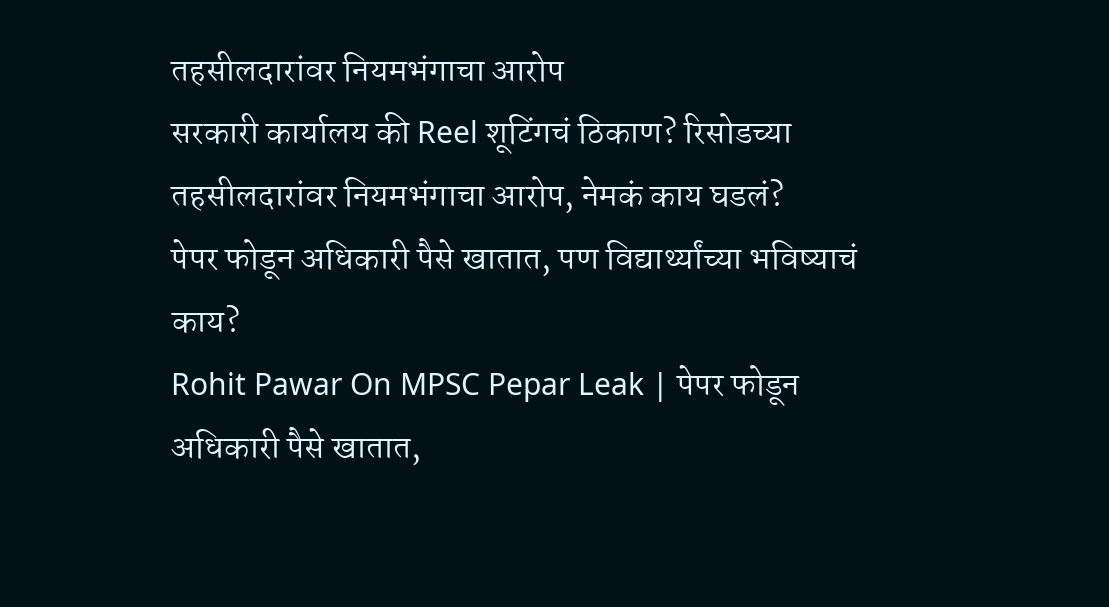तहसीलदारांवर नियमभंगाचा आरोप
सरकारी कार्यालय की Reel शूटिंगचं ठिकाण? रिसोडच्या तहसीलदारांवर नियमभंगाचा आरोप, नेमकं काय घडलं?
पेपर फोडून अधिकारी पैसे खातात, पण विद्यार्थ्यांच्या भविष्याचं काय?
Rohit Pawar On MPSC Pepar Leak | पेपर फोडून अधिकारी पैसे खातात,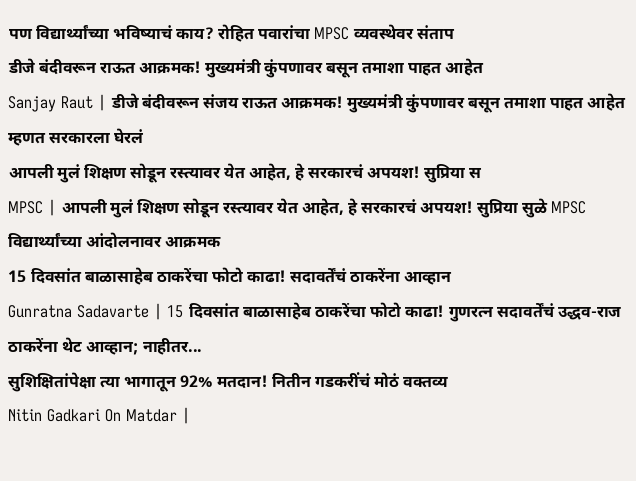पण विद्यार्थ्यांच्या भविष्याचं काय? रोहित पवारांचा MPSC व्यवस्थेवर संताप
डीजे बंदीवरून राऊत आक्रमक! मुख्यमंत्री कुंपणावर बसून तमाशा पाहत आहेत
Sanjay Raut | डीजे बंदीवरून संजय राऊत आक्रमक! मुख्यमंत्री कुंपणावर बसून तमाशा पाहत आहेत म्हणत सरकारला घेरलं
आपली मुलं शिक्षण सोडून रस्त्यावर येत आहेत, हे सरकारचं अपयश! सुप्रिया स
MPSC | आपली मुलं शिक्षण सोडून रस्त्यावर येत आहेत, हे सरकारचं अपयश! सुप्रिया सुळे MPSC विद्यार्थ्यांच्या आंदोलनावर आक्रमक
15 दिवसांत बाळासाहेब ठाकरेंचा फोटो काढा! सदावर्तेंचं ठाकरेंना आव्हान
Gunratna Sadavarte | 15 दिवसांत बाळासाहेब ठाकरेंचा फोटो काढा! गुणरत्न सदावर्तेंचं उद्धव-राज ठाकरेंना थेट आव्हान; नाहीतर...
सुशिक्षितांपेक्षा त्या भागातून 92% मतदान! नितीन गडकरींचं मोठं वक्तव्य
Nitin Gadkari On Matdar |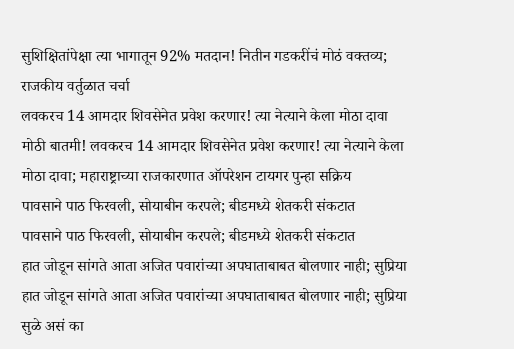सुशिक्षितांपेक्षा त्या भागातून 92% मतदान! नितीन गडकरींचं मोठं वक्तव्य; राजकीय वर्तुळात चर्चा
लवकरच 14 आमदार शिवसेनेत प्रवेश करणार! त्या नेत्याने केला मोठा दावा
मोठी बातमी! लवकरच 14 आमदार शिवसेनेत प्रवेश करणार! त्या नेत्याने केला मोठा दावा; महाराष्ट्राच्या राजकारणात ऑपरेशन टायगर पुन्हा सक्रिय
पावसाने पाठ फिरवली, सोयाबीन करपले; बीडमध्ये शेतकरी संकटात
पावसाने पाठ फिरवली, सोयाबीन करपले; बीडमध्ये शेतकरी संकटात
हात जोडून सांगते आता अजित पवारांच्या अपघाताबाबत बोलणार नाही; सुप्रिया
हात जोडून सांगते आता अजित पवारांच्या अपघाताबाबत बोलणार नाही; सुप्रिया सुळे असं का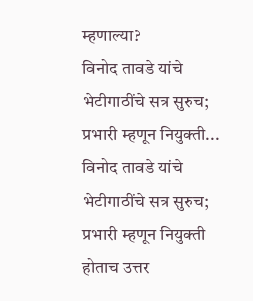म्हणाल्या?
विनोद तावडे यांचे भेटीगाठींचे सत्र सुरुच; प्रभारी म्हणून नियुक्ती...
विनोद तावडे यांचे भेटीगाठींचे सत्र सुरुच; प्रभारी म्हणून नियुक्ती होताच उत्तर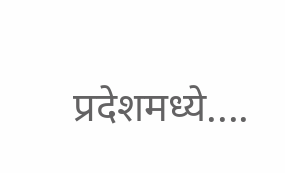प्रदेशमध्ये....